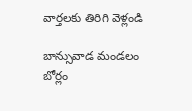వార్తలకు తిరిగి వెళ్లండి

బాన్సువాడ మండలం బోర్లం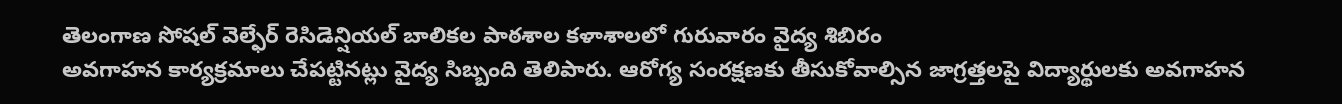తెలంగాణ సోషల్ వెల్ఫేర్ రెసిడెన్షియల్ బాలికల పాఠశాల కళాశాలలో గురువారం వైద్య శిబిరం
అవగాహన కార్యక్రమాలు చేపట్టినట్లు వైద్య సిబ్బంది తెలిపారు. ఆరోగ్య సంరక్షణకు తీసుకోవాల్సిన జాగ్రత్తలపై విద్యార్థులకు అవగాహన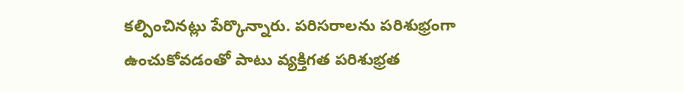కల్పించినట్లు పేర్కొన్నారు. పరిసరాలను పరిశుభ్రంగా ఉంచుకోవడంతో పాటు వ్యక్తిగత పరిశుభ్రత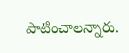పాటించాలన్నారు.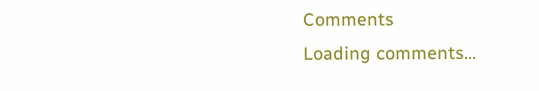Comments
Loading comments...